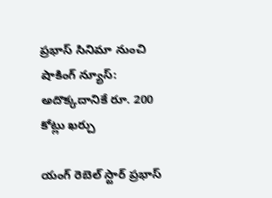ప్రభాస్ సినిమా నుంచి షాకింగ్ న్యూస్: అదొక్కదానికే రూ. 200 కోట్లు ఖర్చు

యంగ్ రెబెల్ స్టార్ ప్రభాస్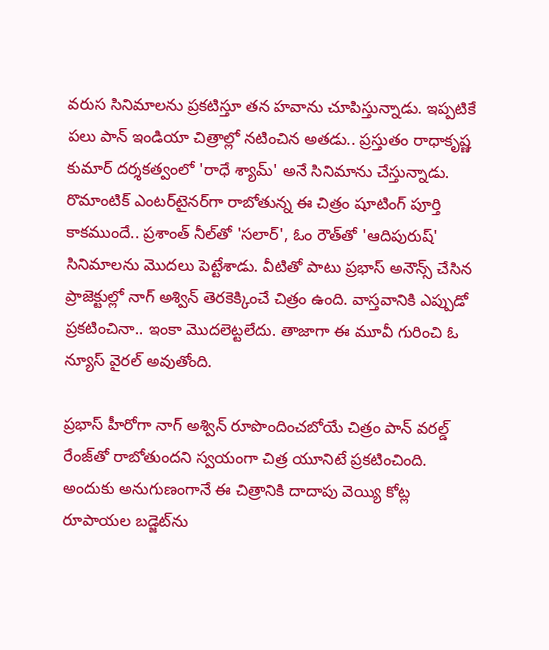వరుస సినిమాలను ప్రకటిస్తూ తన హవాను చూపిస్తున్నాడు. ఇప్పటికే పలు పాన్ ఇండియా చిత్రాల్లో నటించిన అతడు.. ప్రస్తుతం రాధాకృష్ణ కుమార్ దర్శకత్వంలో 'రాధే శ్యామ్' అనే సినిమాను చేస్తున్నాడు. రొమాంటిక్ ఎంటర్‌టైనర్‌గా రాబోతున్న ఈ చిత్రం షూటింగ్ పూర్తి కాకముందే.. ప్రశాంత్ నీల్‌తో 'సలార్', ఓం రౌత్‌తో 'ఆదిపురుష్' సినిమాలను మొదలు పెట్టేశాడు. వీటితో పాటు ప్రభాస్ అనౌన్స్ చేసిన ప్రాజెక్టుల్లో నాగ్ అశ్విన్ తెరకెక్కించే చిత్రం ఉంది. వాస్తవానికి ఎప్పుడో ప్రకటించినా.. ఇంకా మొదలెట్టలేదు. తాజాగా ఈ మూవీ గురించి ఓ న్యూస్ వైరల్ అవుతోంది.

ప్రభాస్ హీరోగా నాగ్ అశ్విన్ రూపొందించబోయే చిత్రం పాన్ వరల్డ్ రేంజ్‌తో రాబోతుందని స్వయంగా చిత్ర యూనిటే ప్రకటించింది. అందుకు అనుగుణంగానే ఈ చిత్రానికి దాదాపు వెయ్యి కోట్ల రూపాయల బడ్జెట్‌ను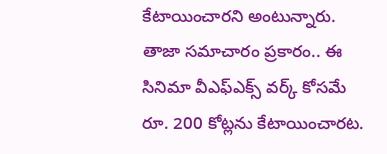కేటాయించారని అంటున్నారు. తాజా సమాచారం ప్రకారం.. ఈ సినిమా వీఎఫ్ఎక్స్ వర్క్ కోసమే రూ. 200 కోట్లను కేటాయించారట.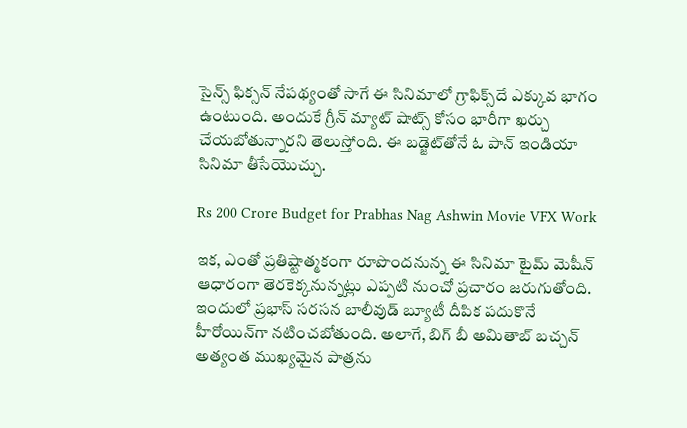సైన్స్ ఫిక్సన్ నేపథ్యంతో సాగే ఈ సినిమాలో గ్రాఫిక్స్‌దే ఎక్కువ భాగం ఉంటుంది. అందుకే గ్రీన్ మ్యాట్ షాట్స్ కోసం భారీగా ఖర్చు చేయబోతున్నారని తెలుస్తోంది. ఈ బడ్జెట్‌తోనే ఓ పాన్ ఇండియా సినిమా తీసేయొచ్చు.

Rs 200 Crore Budget for Prabhas Nag Ashwin Movie VFX Work

ఇక, ఎంతో ప్రతిష్టాత్మకంగా రూపొందనున్న ఈ సినిమా టైమ్ మెషీన్ ఆధారంగా తెరకెక్కనున్నట్లు ఎప్పటి నుంచో ప్రచారం జరుగుతోంది. ఇందులో ప్రభాస్ సరసన బాలీవుడ్ బ్యూటీ దీపిక పదుకొనే హీరోయిన్‌గా నటించబోతుంది. అలాగే, బిగ్ బీ అమితాబ్ బచ్చన్ అత్యంత ముఖ్యమైన పాత్రను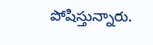పోషిస్తున్నారు.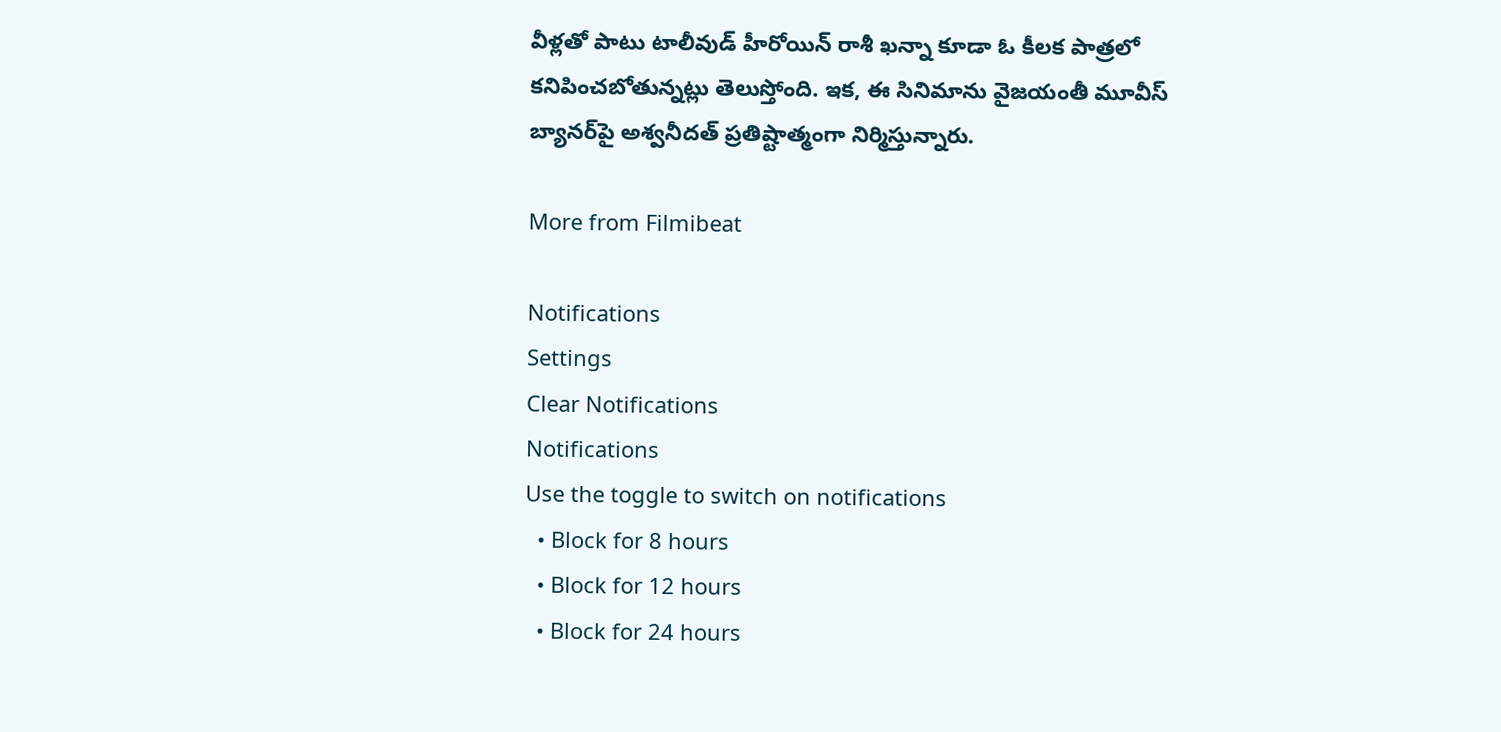వీళ్లతో పాటు టాలీవుడ్ హీరోయిన్ రాశీ ఖన్నా కూడా ఓ కీలక పాత్రలో కనిపించబోతున్నట్లు తెలుస్తోంది. ఇక, ఈ సినిమాను వైజయంతీ మూవీస్ బ్యానర్‌పై అశ్వనీదత్ ప్రతిష్టాత్మంగా నిర్మిస్తున్నారు.

More from Filmibeat

Notifications
Settings
Clear Notifications
Notifications
Use the toggle to switch on notifications
  • Block for 8 hours
  • Block for 12 hours
  • Block for 24 hours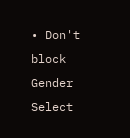• Don't block
Gender
Select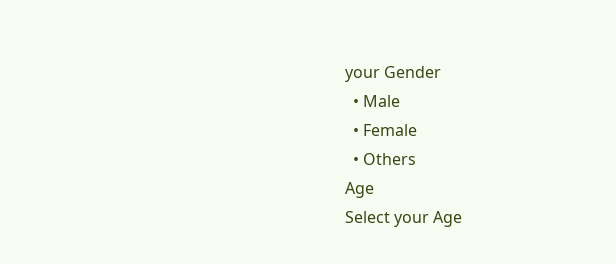your Gender
  • Male
  • Female
  • Others
Age
Select your Age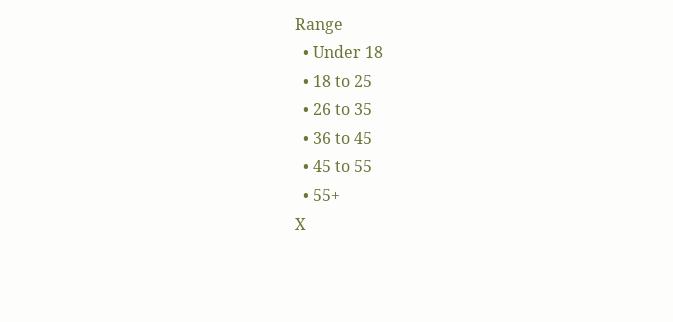Range
  • Under 18
  • 18 to 25
  • 26 to 35
  • 36 to 45
  • 45 to 55
  • 55+
X